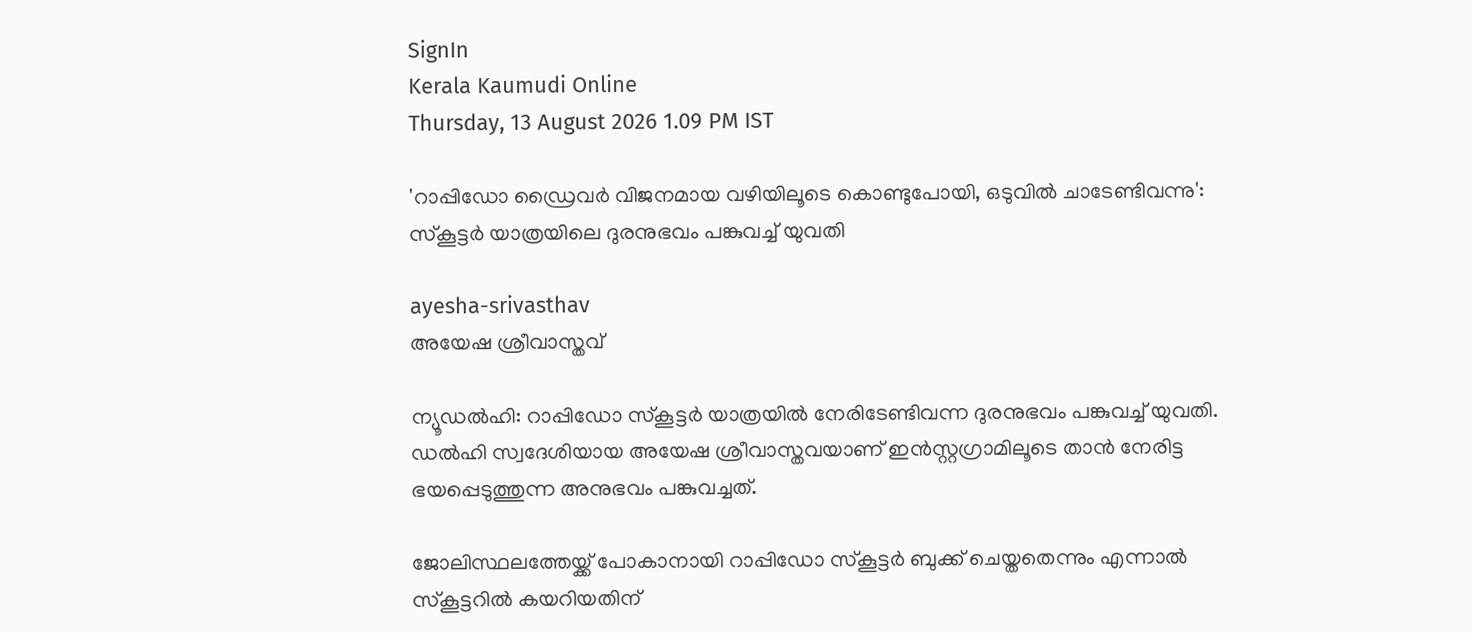SignIn
Kerala Kaumudi Online
Thursday, 13 August 2026 1.09 PM IST

'റാപ്പിഡോ ഡ്രൈവർ വിജനമായ വഴിയിലൂടെ കൊണ്ടുപോയി, ഒടുവിൽ ചാടേണ്ടിവന്നു': സ്കൂട്ടർ യാത്രയിലെ ദുരനുഭവം പങ്കുവച്ച് യുവതി

ayesha-srivasthav
അയേഷ ശ്രീവാസ്തവ്

ന്യൂഡൽഹി: റാപ്പിഡോ സ്കൂട്ടർ യാത്രയിൽ നേരിടേണ്ടിവന്ന ദുരനുഭവം പങ്കുവച്ച് യുവതി. ഡൽഹി സ്വദേശിയായ അയേഷ ശ്രീവാസ്തവയാണ് ഇൻസ്റ്റഗ്രാമിലൂടെ താൻ നേരിട്ട ഭയപ്പെടുത്തുന്ന അനുഭവം പങ്കുവച്ചത്.

ജോലിസ്ഥലത്തേയ്ക്ക് പോകാനായി റാപ്പിഡോ സ്കൂട്ടർ ബുക്ക് ചെയ്തതെന്നും എന്നാൽ സ്കൂട്ടറിൽ കയറിയതിന്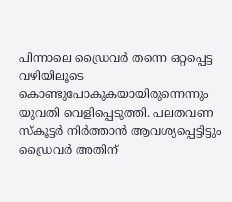പിന്നാലെ ഡ്രൈവർ തന്നെ ഒറ്റപ്പെട്ട വഴിയിലൂടെ കൊണ്ടുപോകുകയായിരുന്നെന്നും യുവതി വെളിപ്പെടുത്തി. പലതവണ സ്കൂട്ടർ നിർത്താൻ ആവശ്യപ്പെട്ടിട്ടും ഡ്രൈവർ അതിന്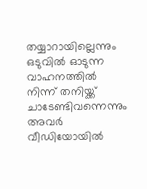തയ്യാറായില്ലെന്നും ഒടുവിൽ ഓടുന്ന വാഹനത്തിൽ നിന്ന് തനിയ്ക്ക് ചാടേണ്ടിവന്നെന്നും അവർ വീഡിയോയിൽ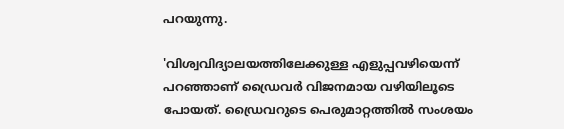പറയുന്നു.

'വിശ്വവിദ്യാലയത്തിലേക്കുള്ള എളുപ്പവഴിയെന്ന് പറഞ്ഞാണ് ഡ്രൈവർ വിജനമായ വഴിയിലൂടെ പോയത്. ഡ്രൈവറുടെ പെരുമാറ്റത്തിൽ സംശയം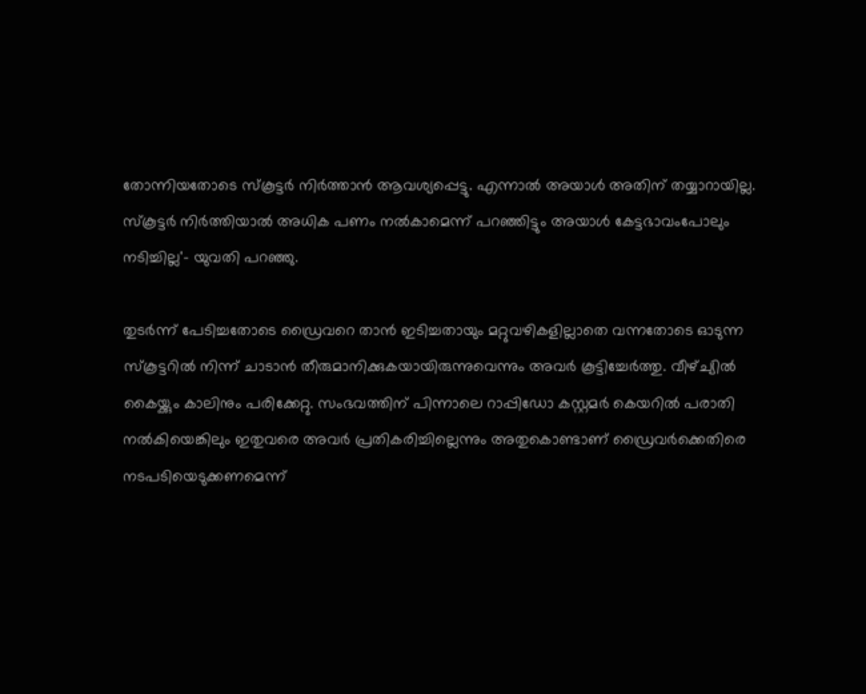തോന്നിയതോടെ സ്കൂട്ടർ നിർത്താൻ ആവശ്യപ്പെട്ടു. എന്നാൽ അയാൾ അതിന് തയ്യാറായില്ല. സ്കൂട്ടർ നിർത്തിയാൽ അധിക പണം നൽകാമെന്ന് പറഞ്ഞിട്ടും അയാൾ കേട്ടഭാവംപോലും നടിച്ചില്ല'- യുവതി പറഞ്ഞു.

തുടർന്ന് പേടിച്ചതോടെ ഡ്രൈവറെ താൻ ഇടിച്ചതായും മറ്റുവഴികളില്ലാതെ വന്നതോടെ ഓടുന്ന സ്കൂട്ടറിൽ നിന്ന് ചാടാൻ തീരുമാനിക്കുകയായിരുന്നുവെന്നും അവർ കൂട്ടിച്ചേർത്തു. വീഴ്ച്യിൽ കൈയ്ക്കും കാലിനും പരിക്കേറ്റു. സംഭവത്തിന് പിന്നാലെ റാപ്പിഡോ കസ്റ്റമർ കെയറിൽ പരാതി നൽകിയെങ്കിലും ഇതുവരെ അവർ പ്രതികരിച്ചില്ലെന്നും അതുകൊണ്ടാണ് ഡ്രൈവർക്കെതിരെ നടപടിയെടുക്കണമെന്ന്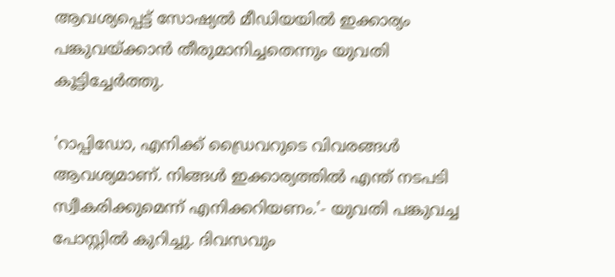ആവശ്യപ്പെട്ട് സോഷ്യൽ മീഡിയയിൽ ഇക്കാര്യം പങ്കുവയ്ക്കാൻ തീരുമാനിച്ചതെന്നും യുവതി കൂട്ടിച്ചേർത്തു.

'റാപ്പിഡോ, എനിക്ക് ഡ്രൈവറുടെ വിവരങ്ങൾ ആവശ്യമാണ്. നിങ്ങൾ ഇക്കാര്യത്തിൽ എന്ത് നടപടി സ്വീകരിക്കുമെന്ന് എനിക്കറിയണം.'- യുവതി പങ്കുവച്ച പോസ്റ്റിൽ കുറിച്ചു. ദിവസവും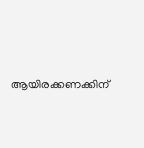ആയിരക്കണക്കിന്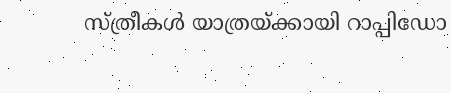സ്ത്രീകൾ യാത്രയ്ക്കായി റാപ്പിഡോ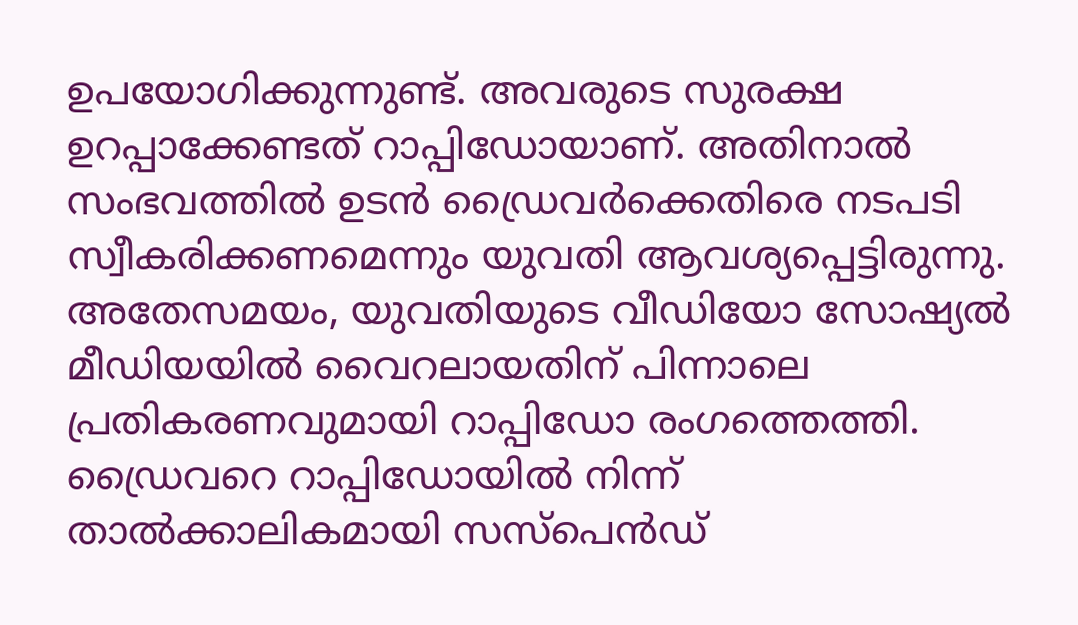ഉപയോഗിക്കുന്നുണ്ട്. അവരുടെ സുരക്ഷ ഉറപ്പാക്കേണ്ടത് റാപ്പിഡോയാണ്. അതിനാൽ സംഭവത്തിൽ ഉടൻ ഡ്രൈവർക്കെതിരെ നടപടി സ്വീകരിക്കണമെന്നും യുവതി ആവശ്യപ്പെട്ടിരുന്നു. അതേസമയം, യുവതിയുടെ വീഡിയോ സോഷ്യൽ മീഡിയയിൽ വൈറലായതിന് പിന്നാലെ പ്രതികരണവുമായി റാപ്പിഡോ രംഗത്തെത്തി. ഡ്രൈവറെ റാപ്പിഡോയിൽ നിന്ന് താൽക്കാലികമായി സസ്പെൻഡ്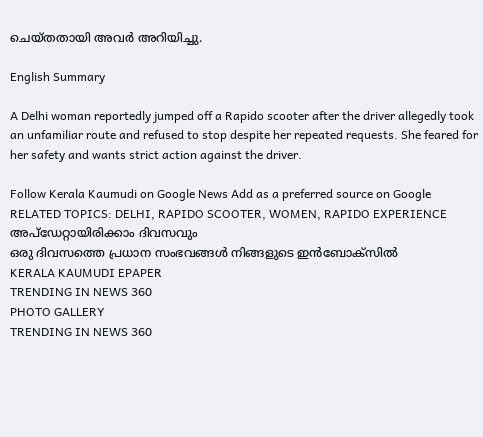ചെയ്തതായി അവർ അറിയിച്ചു.

English Summary

A Delhi woman reportedly jumped off a Rapido scooter after the driver allegedly took an unfamiliar route and refused to stop despite her repeated requests. She feared for her safety and wants strict action against the driver.

Follow Kerala Kaumudi on Google News Add as a preferred source on Google
RELATED TOPICS: DELHI, RAPIDO SCOOTER, WOMEN, RAPIDO EXPERIENCE
അപ്ഡേറ്റായിരിക്കാം ദിവസവും
ഒരു ദിവസത്തെ പ്രധാന സംഭവങ്ങൾ നിങ്ങളുടെ ഇൻബോക്സിൽ
KERALA KAUMUDI EPAPER
TRENDING IN NEWS 360
PHOTO GALLERY
TRENDING IN NEWS 360